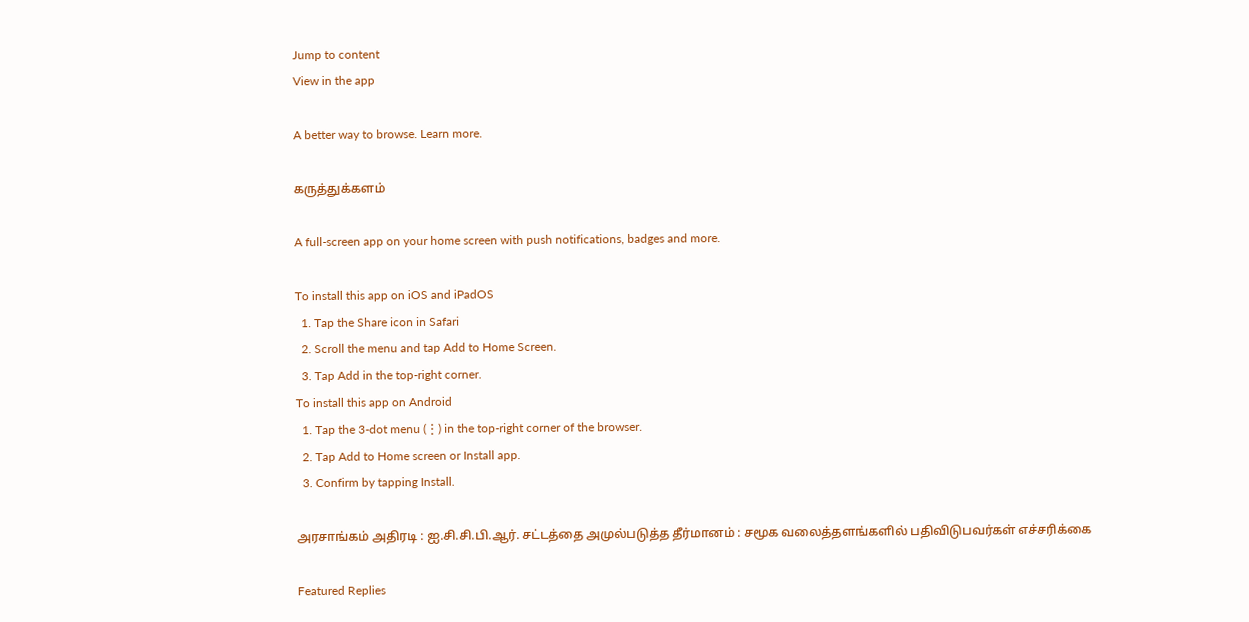Jump to content
View in the app

A better way to browse. Learn more.

கருத்துக்களம்

A full-screen app on your home screen with push notifications, badges and more.

To install this app on iOS and iPadOS
  1. Tap the Share icon in Safari
  2. Scroll the menu and tap Add to Home Screen.
  3. Tap Add in the top-right corner.
To install this app on Android
  1. Tap the 3-dot menu (⋮) in the top-right corner of the browser.
  2. Tap Add to Home screen or Install app.
  3. Confirm by tapping Install.

அரசாங்கம் அதிரடி : ஐ.சி.சி.பி.ஆர். சட்டத்தை அமுல்படுத்த தீர்மானம் : சமூக வலைத்தளங்களில் பதிவிடுபவர்கள் எச்சரிக்கை

Featured Replies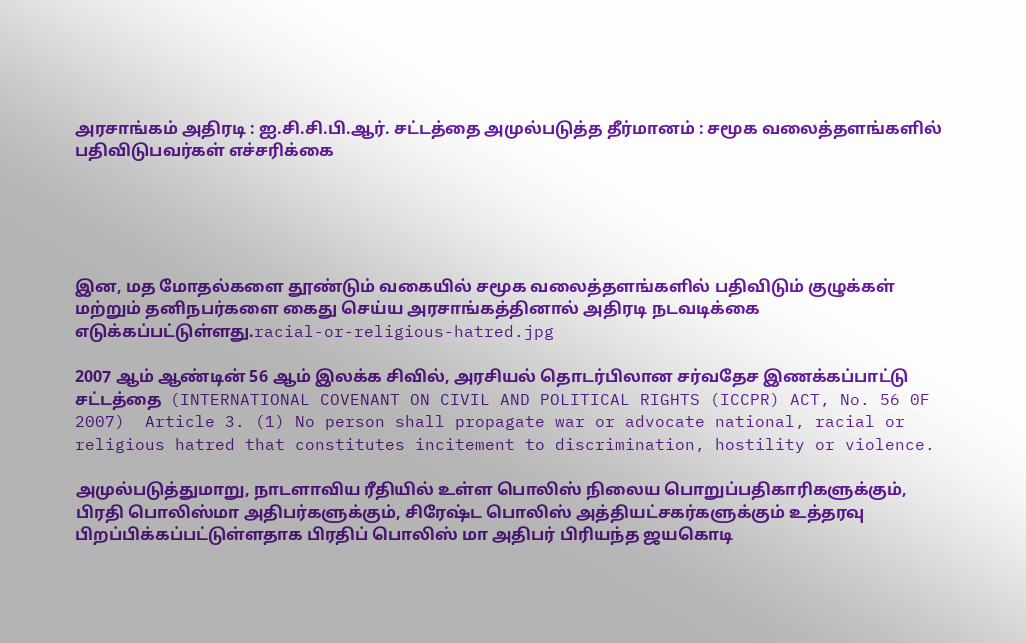அரசாங்கம் அதிரடி : ஐ.சி.சி.பி.ஆர். சட்டத்தை அமுல்படுத்த தீர்மானம் : சமூக வலைத்தளங்களில் பதிவிடுபவர்கள் எச்சரிக்கை





இன, மத மோதல்களை தூண்டும் வகையில் சமூக வலைத்தளங்களில் பதிவிடும் குழுக்கள் மற்றும் தனிநபர்களை கைது செய்ய அரசாங்கத்தினால் அதிரடி நடவடிக்கை எடுக்கப்பட்டுள்ளது.racial-or-religious-hatred.jpg

2007 ஆம் ஆண்டின் 56 ஆம் இலக்க சிவில், அரசியல் தொடர்பிலான சர்வதேச இணக்கப்பாட்டு சட்டத்தை  (INTERNATIONAL COVENANT ON CIVIL AND POLITICAL RIGHTS (ICCPR) ACT, No. 56 0F 2007)  Article 3. (1) No person shall propagate war or advocate national, racial or religious hatred that constitutes incitement to discrimination, hostility or violence.

அமுல்படுத்துமாறு, நாடளாவிய ரீதியில் உள்ள பொலிஸ் நிலைய பொறுப்பதிகாரிகளுக்கும், பிரதி பொலிஸ்மா அதிபர்களுக்கும், சிரேஷ்ட பொலிஸ் அத்தியட்சகர்களுக்கும் உத்தரவு பிறப்பிக்கப்பட்டுள்ளதாக பிரதிப் பொலிஸ் மா அதிபர் பிரியந்த ஜயகொடி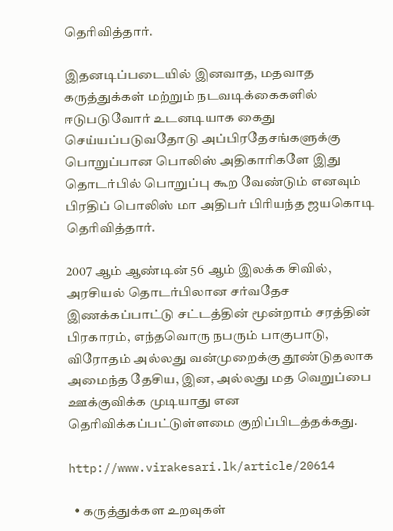தெரிவித்தார்.

இதனடிப்படையில் இனவாத, மதவாத கருத்துக்கள் மற்றும் நடவடிக்கைகளில் ஈடுபடுவோர் உடனடியாக கைது  செய்யப்படுவதோடு அப்பிரதேசங்களுக்கு பொறுப்பான பொலிஸ் அதிகாரிகளே இது தொடர்பில் பொறுப்பு கூற வேண்டும் எனவும் பிரதிப் பொலிஸ் மா அதிபர் பிரியந்த ஜயகொடி தெரிவித்தார்.

2007 ஆம் ஆண்டின் 56 ஆம் இலக்க சிவில், அரசியல் தொடர்பிலான சர்வதேச இணக்கப்பாட்டு சட்டத்தின் மூன்றாம் சரத்தின் பிரகாரம், எந்தவொரு நபரும் பாகுபாடு, விரோதம் அல்லது வன்முறைக்கு தூண்டுதலாக அமைந்த தேசிய, இன, அல்லது மத வெறுப்பை ஊக்குவிக்க முடியாது என தெரிவிக்கப்பட்டுள்ளமை குறிப்பிடத்தக்கது.

http://www.virakesari.lk/article/20614

  • கருத்துக்கள உறவுகள்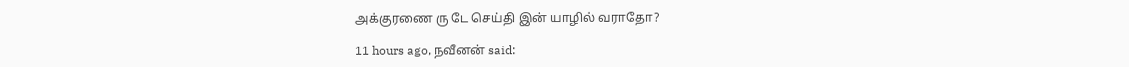அக்குரணை ரு டே செய்தி இன் யாழில் வராதோ?

11 hours ago, நவீனன் said: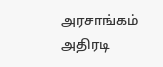அரசாங்கம் அதிரடி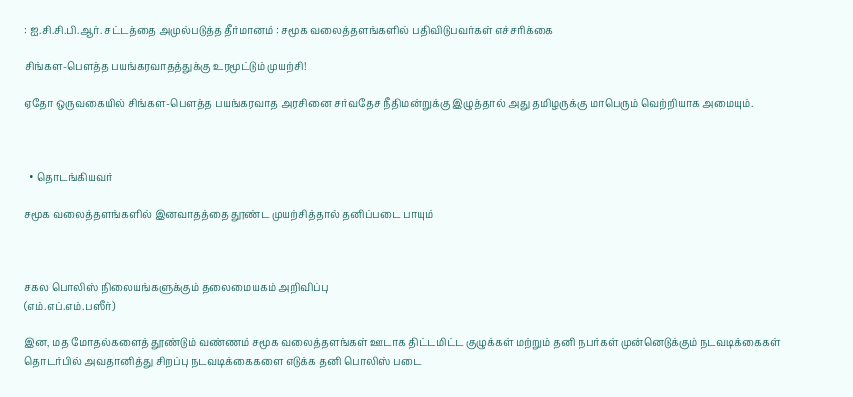: ஐ.சி.சி.பி.ஆர். சட்டத்தை அமுல்படுத்த தீர்மானம் : சமூக வலைத்தளங்களில் பதிவிடுபவர்கள் எச்சரிக்கை

சிங்கள-பௌத்த பயங்கரவாதத்துக்கு உரமூட்டும் முயற்சி!

ஏதோ ஒருவகையில் சிங்கள-பௌத்த பயங்கரவாத அரசினை சர்வதேச நீதிமன்றுக்கு இழுத்தால் அது தமிழருக்கு மாபெரும் வெற்றியாக அமையும்.



  • தொடங்கியவர்

சமூக வலைத்தளங்களில் இனவாதத்தை தூண்ட முயற்சித்தால் தனிப்படை பாயும்



சகல பொலிஸ் நிலையங்களுக்கும் தலைமையகம் அறிவிப்பு
(எம்.எப்.எம்.பஸீர்)

இன, மத மோதல்களைத் தூண்டும் வண்ணம் சமூக வலைத்தளங்கள் ஊடாக திட்டமிட்ட குழுக்கள் மற்றும் தனி நபர்கள் முன்னெடுக்கும் நடவடிக்கைகள் தொடர்பில் அவதானித்து சிறப்பு நடவடிக்கைகளை எடுக்க தனி பொலிஸ் படை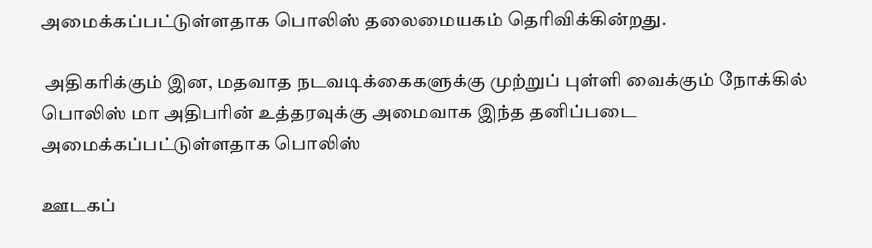அமைக்கப்பட்டுள்ளதாக பொலிஸ் தலைமையகம் தெரிவிக்கின்றது.

 அதிகரிக்கும் இன, மதவாத நடவடிக்கைகளுக்கு முற்றுப் புள்ளி வைக்கும் நோக்கில் பொலிஸ் மா அதிபரின் உத்தரவுக்கு அமைவாக இந்த தனிப்படை அமைக்கப்பட்டுள்ளதாக பொலிஸ்

ஊடகப்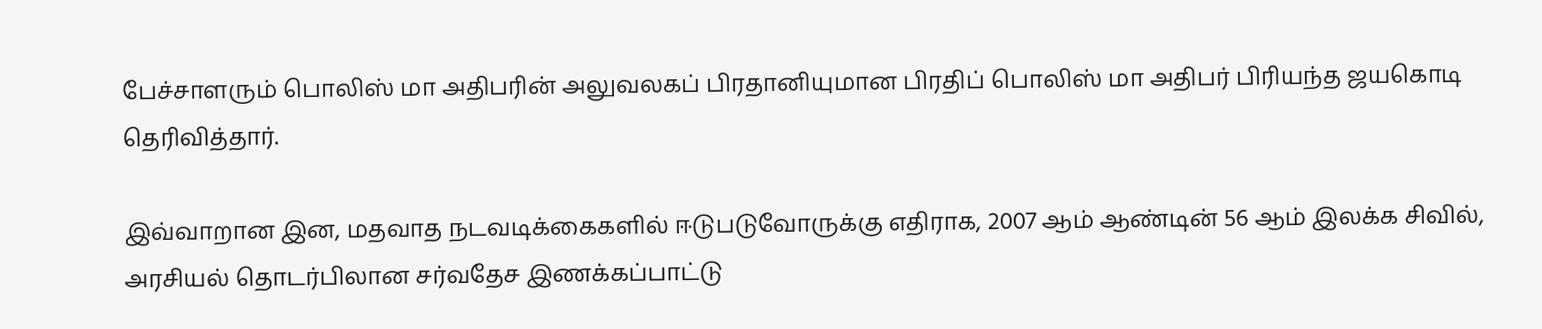பேச்சாளரும் பொலிஸ் மா அதிபரின் அலுவலகப் பிரதானியுமான பிரதிப் பொலிஸ் மா அதிபர் பிரியந்த ஜயகொடி தெரிவித்தார்.

இவ்வாறான இன, மதவாத நடவடிக்கைகளில் ஈடுபடுவோருக்கு எதிராக, 2007 ஆம் ஆண்டின் 56 ஆம் இலக்க சிவில், அரசியல் தொடர்பிலான சர்வதேச இணக்கப்பாட்டு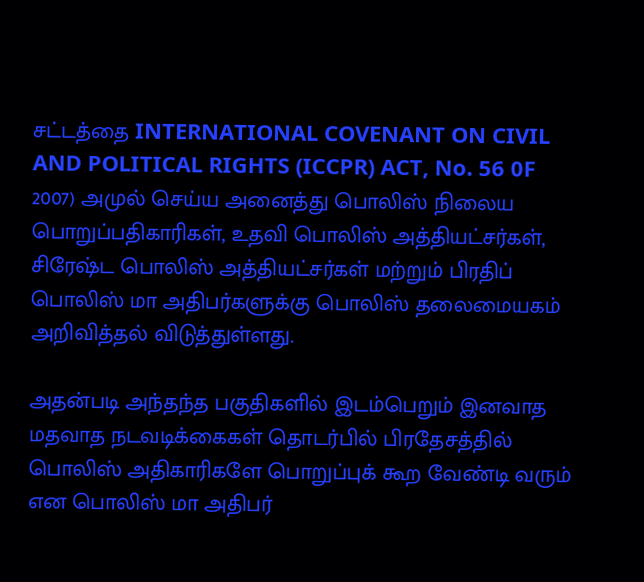சட்டத்தை INTERNATIONAL COVENANT ON CIVIL AND POLITICAL RIGHTS (ICCPR) ACT, No. 56 0F 2007) அமுல் செய்ய அனைத்து பொலிஸ் நிலைய பொறுப்பதிகாரிகள், உதவி பொலிஸ் அத்தியட்சர்கள், சிரேஷ்ட பொலிஸ் அத்தியட்சர்கள் மற்றும் பிரதிப் பொலிஸ் மா அதிபர்களுக்கு பொலிஸ் தலைமையகம் அறிவித்தல் விடுத்துள்ளது.

அதன்படி அந்தந்த பகுதிகளில் இடம்பெறும் இனவாத மதவாத நடவடிக்கைகள் தொடர்பில் பிரதேசத்தில் பொலிஸ் அதிகாரிகளே பொறுப்புக் கூற வேண்டி வரும் என பொலிஸ் மா அதிபர்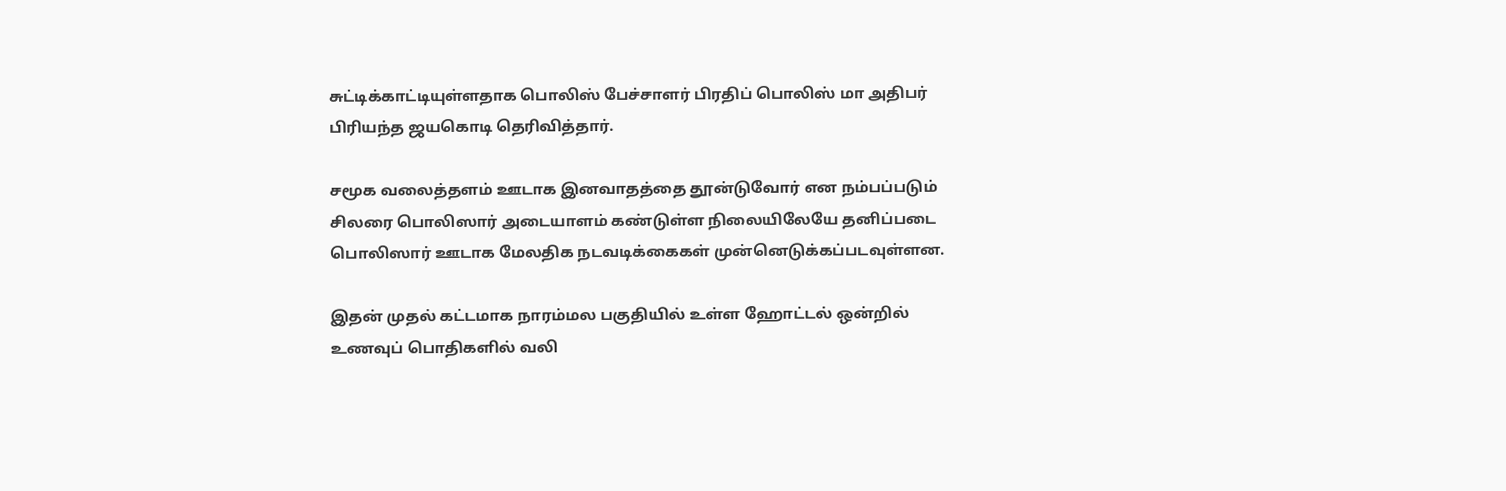சுட்டிக்காட்டியுள்ளதாக பொலிஸ் பேச்சாளர் பிரதிப் பொலிஸ் மா அதிபர் பிரியந்த ஜயகொடி தெரிவித்தார்.

சமூக வலைத்தளம் ஊடாக இனவாதத்தை தூன்டுவோர் என நம்பப்படும் சிலரை பொலிஸார் அடையாளம் கண்டுள்ள நிலையிலேயே தனிப்படை பொலிஸார் ஊடாக மேலதிக நடவடிக்கைகள் முன்னெடுக்கப்படவுள்ளன.

இதன் முதல் கட்டமாக நாரம்மல பகுதியில் உள்ள ஹோட்டல் ஒன்றில் உணவுப் பொதிகளில் வலி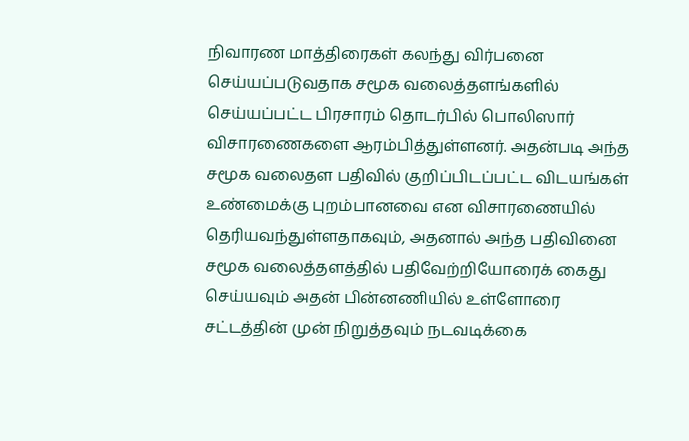நிவாரண மாத்திரைகள் கலந்து விர்பனை செய்யப்படுவதாக சமூக வலைத்தளங்களில் செய்யப்பட்ட பிரசாரம் தொடர்பில் பொலிஸார் விசாரணைகளை ஆரம்பித்துள்ளனர். அதன்படி அந்த சமூக வலைதள பதிவில் குறிப்பிடப்பட்ட விடயங்கள் உண்மைக்கு புறம்பானவை என விசாரணையில் தெரியவந்துள்ளதாகவும், அதனால் அந்த பதிவினை சமூக வலைத்தளத்தில் பதிவேற்றியோரைக் கைது செய்யவும் அதன் பின்னணியில் உள்ளோரை சட்டத்தின் முன் நிறுத்தவும் நடவடிக்கை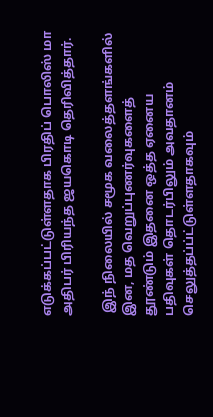எடுக்கப்பட்டுள்ளதாக பிரதிப் பொலிஸ் மா அதிபர் பிரியந்த ஜயகொடி தெரிவித்தார்.

 இந் நிலையில் சமூக வலைத்தளங்களில் இன, மத வெறுப்புணர்வுகளைத் தூண்டும் இதனை ஒத்த ஏனைய பதிவுகள் தொடர்பிலும் அவதானம் செலுத்தப்ப்ட்டுள்ளதாகவும்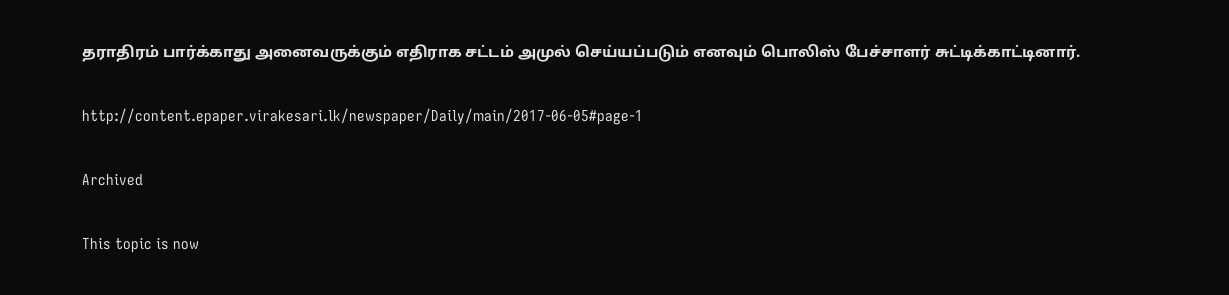தராதிரம் பார்க்காது அனைவருக்கும் எதிராக சட்டம் அமுல் செய்யப்படும் எனவும் பொலிஸ் பேச்சாளர் சுட்டிக்காட்டினார்.

http://content.epaper.virakesari.lk/newspaper/Daily/main/2017-06-05#page-1

Archived

This topic is now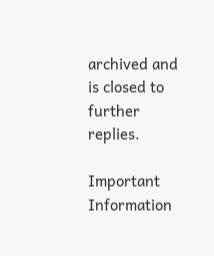archived and is closed to further replies.

Important Information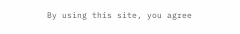By using this site, you agree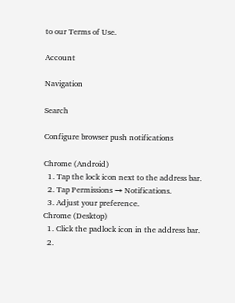to our Terms of Use.

Account

Navigation

Search

Configure browser push notifications

Chrome (Android)
  1. Tap the lock icon next to the address bar.
  2. Tap Permissions → Notifications.
  3. Adjust your preference.
Chrome (Desktop)
  1. Click the padlock icon in the address bar.
  2.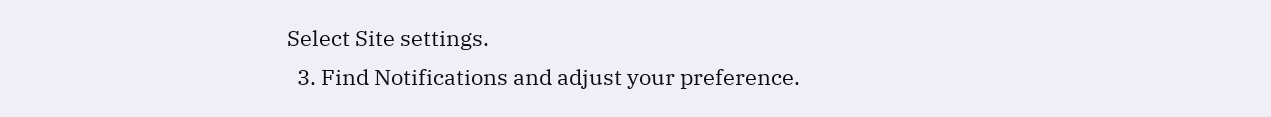Select Site settings.
  3. Find Notifications and adjust your preference.